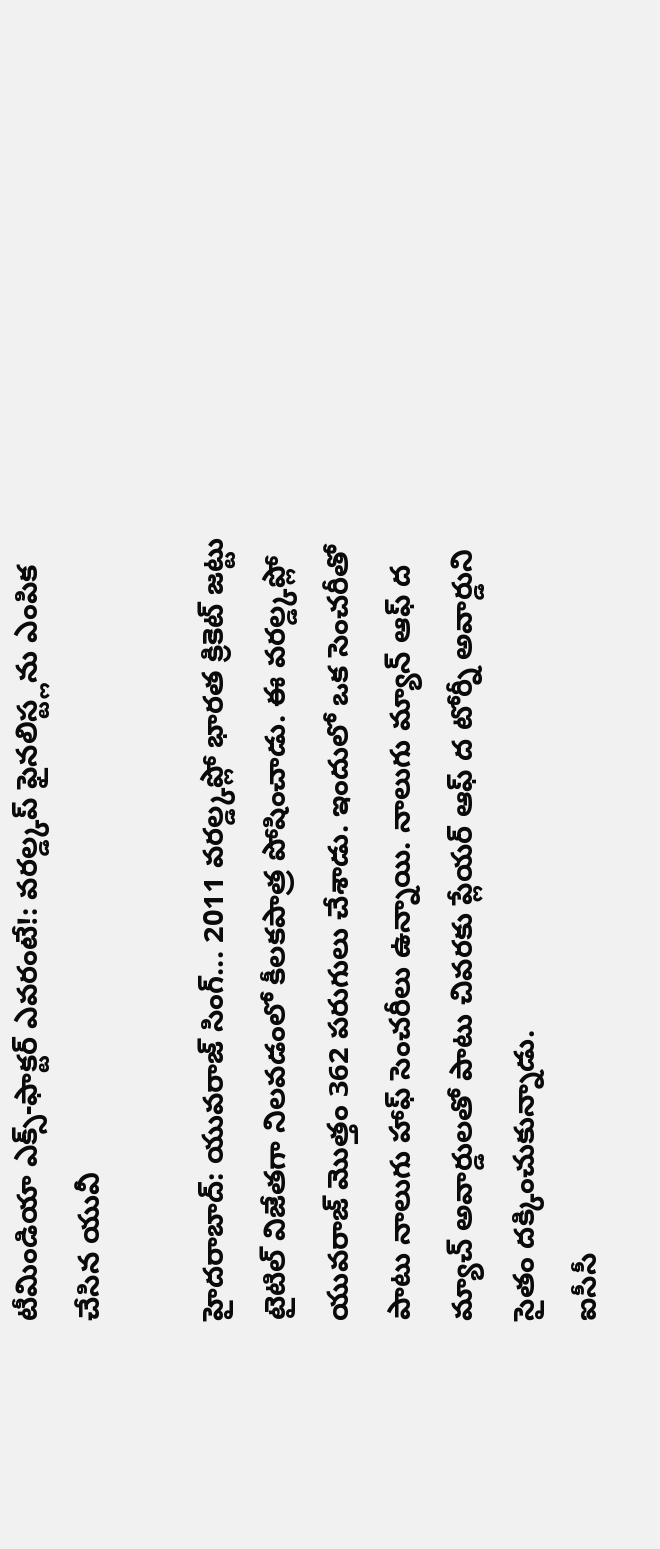టీమిండియా ఎక్స్-ఫాక్టర్ ఎవరంటే!: వరల్డ్కప్ ఫైనలిస్ట్లను ఎంపిక చేసిన యువీ

హైదరాబాద్: యువరాజ్ సింగ్... 2011 వరల్డ్కప్లో భారత క్రికెట్ జట్టు టైటిల్ విజేతగా నిలవడంలో కీలకపాత్ర పోషించాడు. ఈ వరల్డ్కప్లో యువరాజ్ మొత్తం 362 పరుగులు చేశాడు. ఇందులో ఒక సెంచరీతో పాటు నాలుగు హాఫ్ సెంచరీలు ఉన్నాయి. నాలుగు మ్యాన్ ఆఫ్ ద మ్యాచ్ అవార్డులతో పాటు చివరకు ప్లేయర్ ఆఫ్ ద టోర్నీ అవార్డుని సైతం దక్కించుకున్నాడు.
ఐసీసీ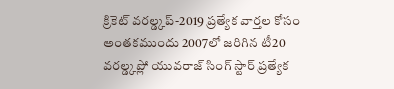క్రికెట్ వరల్డ్కప్-2019 ప్రత్యేక వార్తల కోసం
అంతకముందు 2007లో జరిగిన టీ20 వరల్డ్కప్లో యువరాజ్ సింగ్ స్టార్ ప్రత్యేక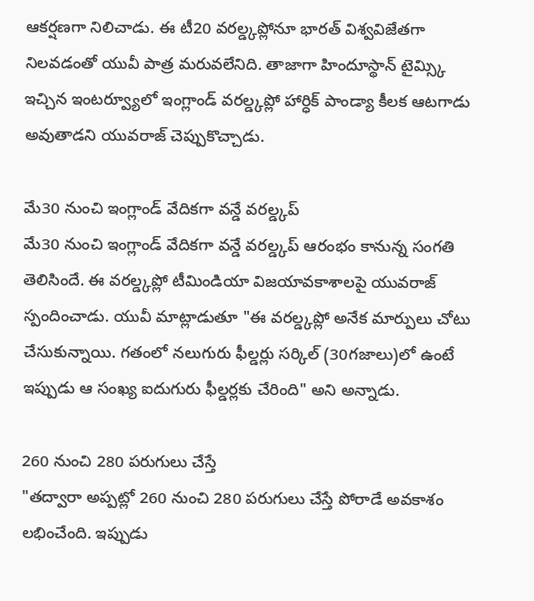ఆకర్షణగా నిలిచాడు. ఈ టీ20 వరల్డ్కప్లోనూ భారత్ విశ్వవిజేతగా నిలవడంతో యువీ పాత్ర మరువలేనిది. తాజాగా హిందూస్థాన్ టైమ్స్కి ఇచ్చిన ఇంటర్వ్యూలో ఇంగ్లాండ్ వరల్డ్కప్లో హార్ధిక్ పాండ్యా కీలక ఆటగాడు అవుతాడని యువరాజ్ చెప్పుకొచ్చాడు.

మే30 నుంచి ఇంగ్లాండ్ వేదికగా వన్డే వరల్డ్కప్
మే30 నుంచి ఇంగ్లాండ్ వేదికగా వన్డే వరల్డ్కప్ ఆరంభం కానున్న సంగతి తెలిసిందే. ఈ వరల్డ్కప్లో టీమిండియా విజయావకాశాలపై యువరాజ్ స్పందించాడు. యువీ మాట్లాడుతూ "ఈ వరల్డ్కప్లో అనేక మార్పులు చోటు చేసుకున్నాయి. గతంలో నలుగురు ఫీల్డర్లు సర్కిల్ (30గజాలు)లో ఉంటే ఇప్పుడు ఆ సంఖ్య ఐదుగురు ఫీల్డర్లకు చేరింది" అని అన్నాడు.

260 నుంచి 280 పరుగులు చేస్తే
"తద్వారా అప్పట్లో 260 నుంచి 280 పరుగులు చేస్తే పోరాడే అవకాశం లభించేంది. ఇప్పుడు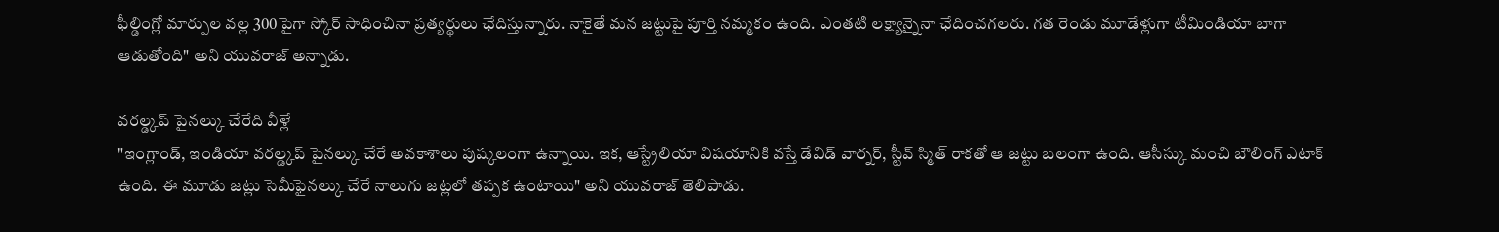ఫీల్డింగ్లో మార్పుల వల్ల 300పైగా స్కోర్ సాధించినా ప్రత్యర్థులు ఛేదిస్తున్నారు. నాకైతే మన జట్టుపై పూర్తి నమ్మకం ఉంది. ఎంతటి లక్ష్యాన్నైనా ఛేదించగలరు. గత రెండు మూడేళ్లుగా టీమిండియా బాగా ఆడుతోంది" అని యువరాజ్ అన్నాడు.

వరల్డ్కప్ పైనల్కు చేరేది వీళ్లే
"ఇంగ్లాండ్, ఇండియా వరల్డ్కప్ పైనల్కు చేరే అవకాశాలు పుష్కలంగా ఉన్నాయి. ఇక, ఆస్ట్రేలియా విషయానికి వస్తే డేవిడ్ వార్నర్, స్టీవ్ స్మిత్ రాకతో ఆ జట్టు బలంగా ఉంది. ఆసీస్కు మంచి బౌలింగ్ ఎటాక్ ఉంది. ఈ మూడు జట్లు సెమీఫైనల్కు చేరే నాలుగు జట్లలో తప్పక ఉంటాయి" అని యువరాజ్ తెలిపాడు.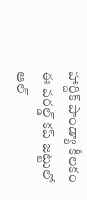హార్దిక్ పాండ్యా కీలకం
ఈ వరల్డ్ కప్ జట్టులో ఆల్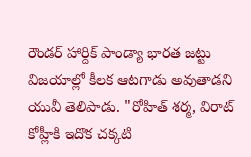రౌండర్ హార్దిక్ పాండ్యా భారత జట్టు విజయాల్లో కీలక ఆటగాడు అవుతాడని యువీ తెలిపాడు. "రోహిత్ శర్మ, విరాట్ కోహ్లీకి ఇదొక చక్కటి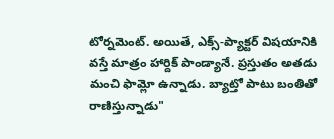టోర్నమెంట్. అయితే, ఎక్స్-ప్యాక్టర్ విషయానికి వస్తే మాత్రం హార్దిక్ పాండ్యానే. ప్రస్తుతం అతడు మంచి ఫామ్లో ఉన్నాడు. బ్యాట్తో పాటు బంతితో రాణిస్తున్నాడు"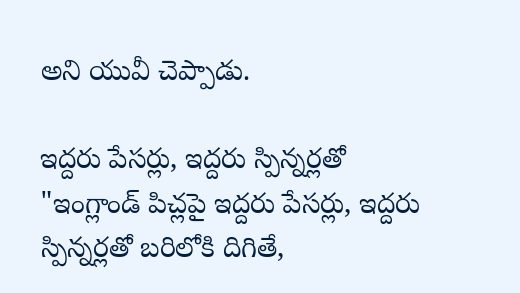అని యువీ చెప్పాడు.

ఇద్దరు పేసర్లు, ఇద్దరు స్పిన్నర్లతో
"ఇంగ్లాండ్ పిచ్లపై ఇద్దరు పేసర్లు, ఇద్దరు స్పిన్నర్లతో బరిలోకి దిగితే,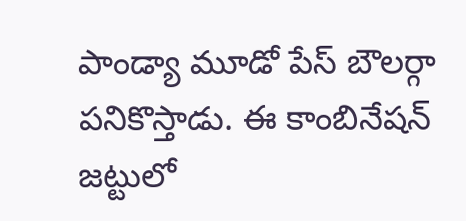పాండ్యా మూడో పేస్ బౌలర్గా పనికొస్తాడు. ఈ కాంబినేషన్ జట్టులో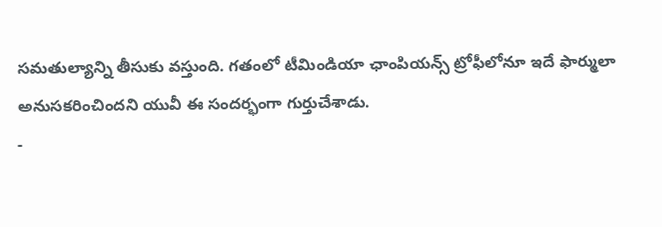సమతుల్యాన్ని తీసుకు వస్తుంది. గతంలో టీమిండియా ఛాంపియన్స్ ట్రోఫీలోనూ ఇదే ఫార్ములా అనుసకరించిందని యువీ ఈ సందర్భంగా గుర్తుచేశాడు.
-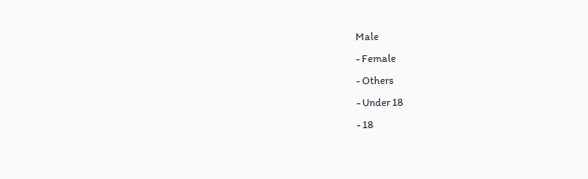Male
- Female
- Others
- Under 18
- 18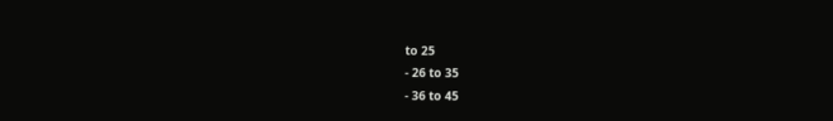to 25
- 26 to 35
- 36 to 45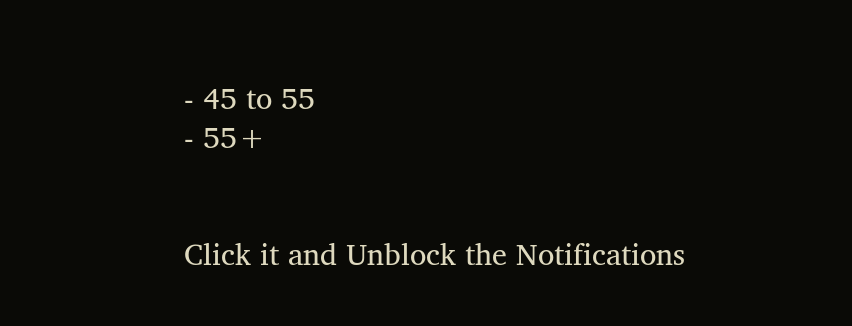- 45 to 55
- 55+


Click it and Unblock the Notifications